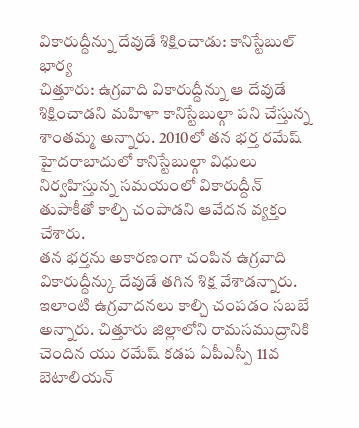వికారుద్దీన్ను దేవుడే శిక్షించాడు: కానిస్టేబుల్ భార్య
చిత్తూరు: ఉగ్రవాది వికారుద్దీన్ను ఆ దేవుడే శిక్షించాడని మహిళా కానిస్టేబుల్గా పని చేస్తున్న శాంతమ్మ అన్నారు. 2010లో తన భర్త రమేష్ హైదరాబాదులో కానిస్టేబుల్గా విధులు నిర్వహిస్తున్న సమయంలో వికారుద్దీన్ తుపాకీతో కాల్చి చంపాడని ఆవేదన వ్యక్తం చేశారు.
తన భర్తను అకారణంగా చంపిన ఉగ్రవాది వికారుద్దీన్కు దేవుడే తగిన శిక్ష వేశాడన్నారు. ఇలాంటి ఉగ్రవాదనలు కాల్చి చంపడం సబబే అన్నారు. చిత్తూరు జిల్లాలోని రామసముద్రానికి చెందిన యు రమేష్ కడప ఏపీఎస్పీ 11వ బెటాలియన్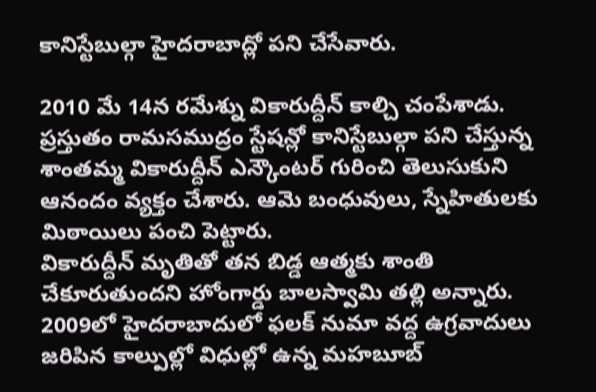కానిస్టేబుల్గా హైదరాబాద్లో పని చేసేవారు.

2010 మే 14న రమేశ్ను వికారుద్దీన్ కాల్చి చంపేశాడు. ప్రస్తుతం రామసముద్రం స్టేషన్లో కానిస్టేబుల్గా పని చేస్తున్న శాంతమ్మ వికారుద్దీన్ ఎన్కౌంటర్ గురించి తెలుసుకుని ఆనందం వ్యక్తం చేశారు. ఆమె బంధువులు, స్నేహితులకు మిఠాయిలు పంచి పెట్టారు.
వికారుద్దీన్ మృతితో తన బిడ్డ ఆత్మకు శాంతి చేకూరుతుందని హోంగార్డు బాలస్వామి తల్లి అన్నారు. 2009లో హైదరాబాదులో ఫలక్ నుమా వద్ద ఉగ్రవాదులు జరిపిన కాల్పుల్లో విధుల్లో ఉన్న మహబూబ్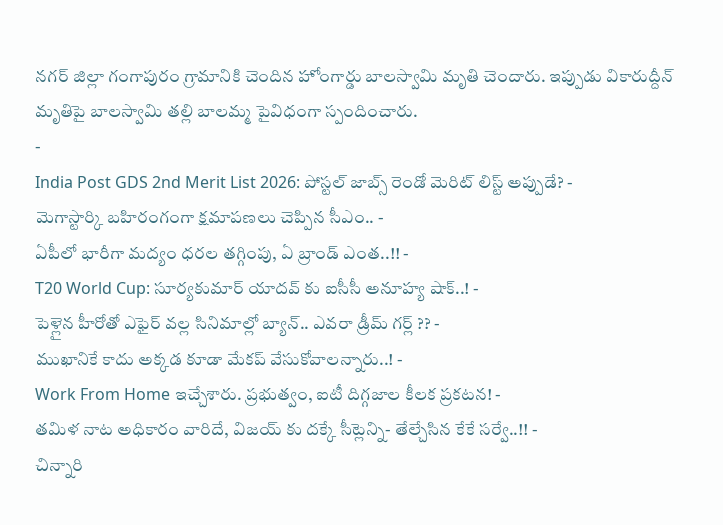నగర్ జిల్లా గంగాపురం గ్రామానికి చెందిన హోంగార్డు బాలస్వామి మృతి చెందారు. ఇప్పుడు వికారుద్దీన్ మృతిపై బాలస్వామి తల్లి బాలమ్మ పైవిధంగా స్పందించారు.
-
India Post GDS 2nd Merit List 2026: పోస్టల్ జాబ్స్ రెండో మెరిట్ లిస్ట్ అప్పుడే? -
మెగాస్టార్కి బహిరంగంగా క్షమాపణలు చెప్పిన సీఎం.. -
ఏపీలో భారీగా మద్యం ధరల తగ్గింపు, ఏ బ్రాండ్ ఎంత..!! -
T20 World Cup: సూర్యకుమార్ యాదవ్ కు ఐసీసీ అనూహ్య షాక్..! -
పెళ్లైన హీరోతో ఎఫైర్ వల్ల సినిమాల్లో బ్యాన్.. ఎవరా డ్రీమ్ గర్ల్ ?? -
ముఖానికే కాదు అక్కడ కూడా మేకప్ వేసుకోవాలన్నారు..! -
Work From Home ఇచ్చేశారు. ప్రభుత్వం, ఐటీ దిగ్గజాల కీలక ప్రకటన! -
తమిళ నాట అధికారం వారిదే, విజయ్ కు దక్కే సీట్లెన్ని- తేల్చేసిన కేకే సర్వే..!! -
చిన్నారి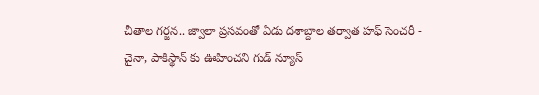చీతాల గర్జన.. జ్వాలా ప్రసవంతో ఏడు దశాబ్దాల తర్వాత హఫ్ సెంచరీ -
చైనా, పాకిస్థాన్ కు ఊహించని గుడ్ న్యూస్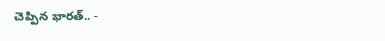చెప్పిన భారత్.. -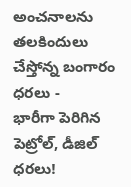అంచనాలను తలకిందులు చేస్తోన్న బంగారం ధరలు -
భారీగా పెరిగిన పెట్రోల్, డీజిల్ ధరలు!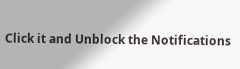Click it and Unblock the Notifications